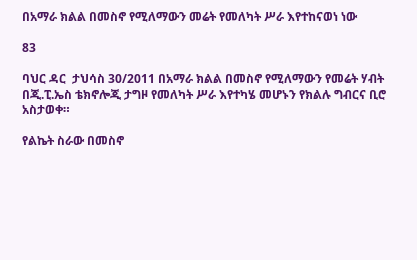በአማራ ክልል በመስኖ የሚለማውን መሬት የመለካት ሥራ እየተከናወነ ነው

83

ባህር ዳር  ታህሳስ 30/2011 በአማራ ክልል በመስኖ የሚለማውን የመሬት ሃብት በጂ.ፒ.ኤስ ቴክኖሎጂ ታግዞ የመለካት ሥራ እየተካሄ መሆኑን የክልሉ ግብርና ቢሮ አስታወቀ።

የልኬት ስራው በመስኖ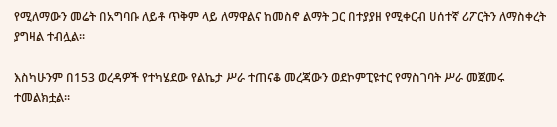የሚለማውን መሬት በአግባቡ ለይቶ ጥቅም ላይ ለማዋልና ከመስኖ ልማት ጋር በተያያዘ የሚቀርብ ሀሰተኛ ሪፖርትን ለማስቀረት ያግዛል ተብሏል።

እስካሁንም በ153 ወረዳዎች የተካሄደው የልኬታ ሥራ ተጠናቆ መረጃውን ወደኮምፒዩተር የማስገባት ሥራ መጀመሩ ተመልክቷል።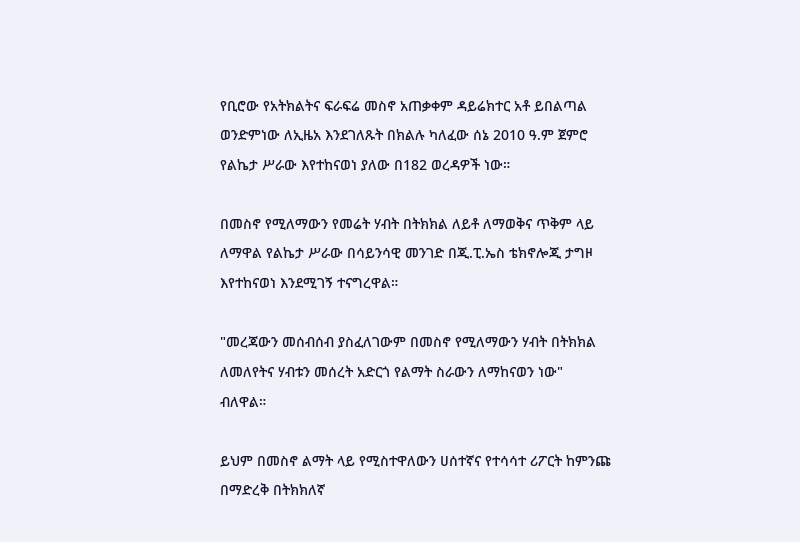የቢሮው የአትክልትና ፍራፍሬ መስኖ አጠቃቀም ዳይሬክተር አቶ ይበልጣል ወንድምነው ለኢዜአ እንደገለጹት በክልሉ ካለፈው ሰኔ 2010 ዓ.ም ጀምሮ የልኬታ ሥራው እየተከናወነ ያለው በ182 ወረዳዎች ነው።

በመስኖ የሚለማውን የመሬት ሃብት በትክክል ለይቶ ለማወቅና ጥቅም ላይ ለማዋል የልኬታ ሥራው በሳይንሳዊ መንገድ በጂ.ፒ.ኤስ ቴክኖሎጂ ታግዞ እየተከናወነ እንደሚገኝ ተናግረዋል።

"መረጃውን መሰብሰብ ያስፈለገውም በመስኖ የሚለማውን ሃብት በትክክል ለመለየትና ሃብቱን መሰረት አድርጎ የልማት ስራውን ለማከናወን ነው" ብለዋል።

ይህም በመስኖ ልማት ላይ የሚስተዋለውን ሀሰተኛና የተሳሳተ ሪፖርት ከምንጩ በማድረቅ በትክክለኛ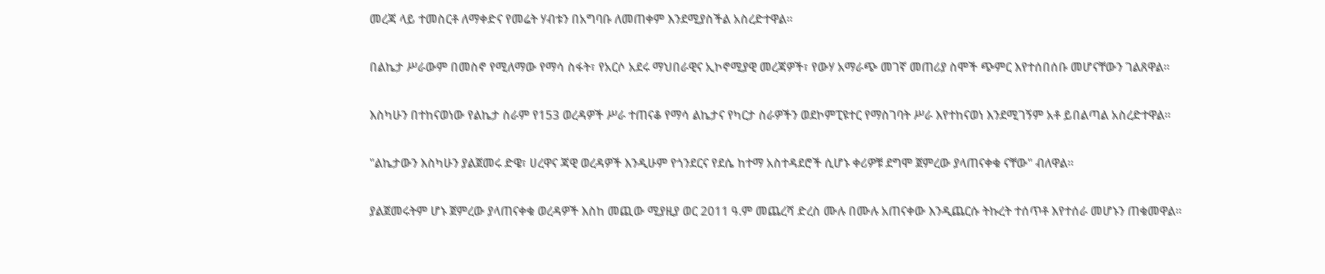መረጃ ላይ ተመስርቶ ለማቀድና የመሬት ሃብቱን በአግባቡ ለመጠቀም እንደሚያስችል አስረድተዋል።

በልኬታ ሥራውም በመስኖ የሚለማው የማሳ ስፋት፣ የአርሶ አደሩ ማህበራዊና ኢኮኖሚያዊ መረጃዎች፣ የውሃ አማራጭ መገኛ መጠሪያ ስሞች ጭምር እየተሰበሰቡ መሆናቸውን ገልጸዋል።

እስካሁን በተከናወነው የልኬታ ስራም የ153 ወረዳዎች ሥራ ተጠናቆ የማሳ ልኬታና የካርታ ስራዎችን ወደኮምፒዩተር የማስገባት ሥራ እየተከናወነ እንደሚገኝም አቶ ይበልጣል አስረድተዋል።

"ልኬታውን እስካሁን ያልጀመሩ ድዌ፣ ሀረዋና ጃዊ ወረዳዎች እንዲሁም የጎንደርና የደሴ ከተማ አስተዳደሮች ሲሆኑ ቀሪዎቹ ደግሞ ጀምረው ያላጠናቀቁ ናቸው" ብለዋል።

ያልጀመሩትም ሆኑ ጀምረው ያላጠናቀቁ ወረዳዎች እስከ መጪው ሚያዚያ ወር 2011 ዓ.ም መጨረሻ ድረስ ሙሉ በሙሉ አጠናቀው እንዲጨርሱ ትኩረት ተሰጥቶ እየተሰራ መሆኑን ጠቁመዋል።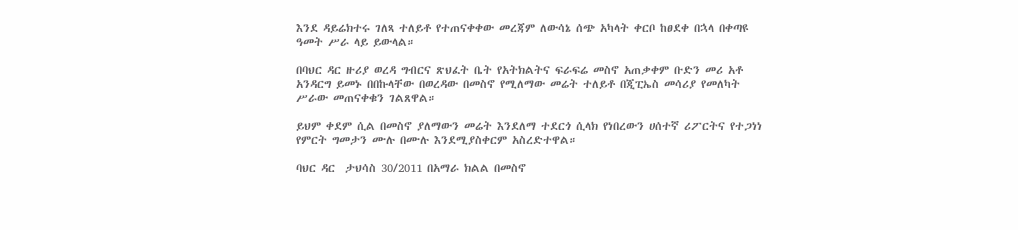እንደ ዳይሬክተሩ ገለጻ ተለይቶ የተጠናቀቀው መረጃም ለውሳኔ ሰጭ አካላት ቀርቦ ከፀደቀ በኋላ በቀጣዩ ዓመት ሥራ ላይ ይውላል።

በባህር ዳር ዙሪያ ወረዳ ግብርና ጽህፈት ቤት የአትክልትና ፍራፍሬ መስኖ አጠቃቀም ቡድን መሪ አቶ አንዳርግ ይመኑ በበኩላቸው በወረዳው በመስኖ የሚለማው መሬት ተለይቶ በጂፒኤስ መሳሪያ የመለካት ሥራው መጠናቀቁን ገልጸዋል።

ይህም ቀደም ሲል በመስኖ ያለማውን መሬት እንደለማ ተደርጎ ሲላክ የነበረውን ሀሰተኛ ሪፖርትና የተጋነነ የምርት ግመታን ሙሉ በሙሉ እንደሚያስቀርም አስረድተዋል።

ባህር ዳር  ታህሳስ 30/2011 በአማራ ክልል በመስኖ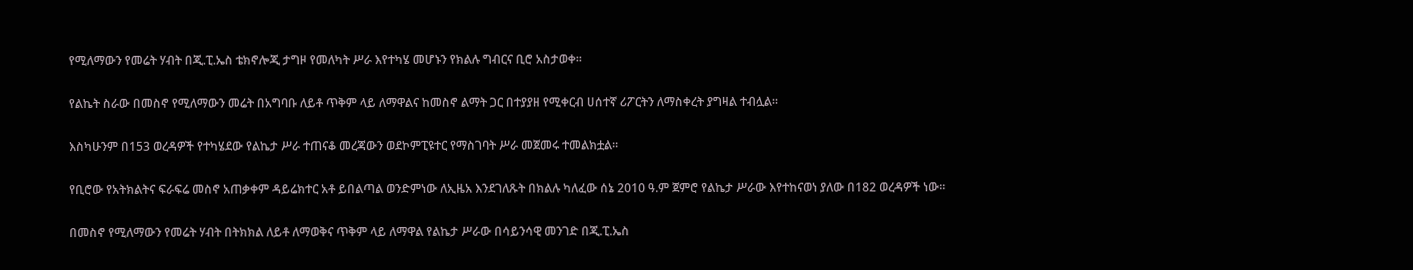የሚለማውን የመሬት ሃብት በጂ.ፒ.ኤስ ቴክኖሎጂ ታግዞ የመለካት ሥራ እየተካሄ መሆኑን የክልሉ ግብርና ቢሮ አስታወቀ።

የልኬት ስራው በመስኖ የሚለማውን መሬት በአግባቡ ለይቶ ጥቅም ላይ ለማዋልና ከመስኖ ልማት ጋር በተያያዘ የሚቀርብ ሀሰተኛ ሪፖርትን ለማስቀረት ያግዛል ተብሏል።

እስካሁንም በ153 ወረዳዎች የተካሄደው የልኬታ ሥራ ተጠናቆ መረጃውን ወደኮምፒዩተር የማስገባት ሥራ መጀመሩ ተመልክቷል።

የቢሮው የአትክልትና ፍራፍሬ መስኖ አጠቃቀም ዳይሬክተር አቶ ይበልጣል ወንድምነው ለኢዜአ እንደገለጹት በክልሉ ካለፈው ሰኔ 2010 ዓ.ም ጀምሮ የልኬታ ሥራው እየተከናወነ ያለው በ182 ወረዳዎች ነው።

በመስኖ የሚለማውን የመሬት ሃብት በትክክል ለይቶ ለማወቅና ጥቅም ላይ ለማዋል የልኬታ ሥራው በሳይንሳዊ መንገድ በጂ.ፒ.ኤስ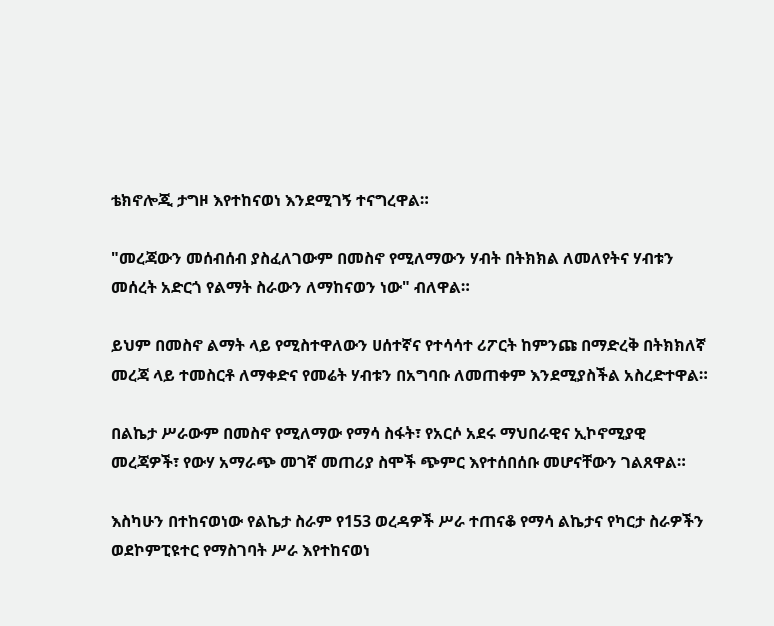ቴክኖሎጂ ታግዞ እየተከናወነ እንደሚገኝ ተናግረዋል።

"መረጃውን መሰብሰብ ያስፈለገውም በመስኖ የሚለማውን ሃብት በትክክል ለመለየትና ሃብቱን መሰረት አድርጎ የልማት ስራውን ለማከናወን ነው" ብለዋል።

ይህም በመስኖ ልማት ላይ የሚስተዋለውን ሀሰተኛና የተሳሳተ ሪፖርት ከምንጩ በማድረቅ በትክክለኛ መረጃ ላይ ተመስርቶ ለማቀድና የመሬት ሃብቱን በአግባቡ ለመጠቀም እንደሚያስችል አስረድተዋል።

በልኬታ ሥራውም በመስኖ የሚለማው የማሳ ስፋት፣ የአርሶ አደሩ ማህበራዊና ኢኮኖሚያዊ መረጃዎች፣ የውሃ አማራጭ መገኛ መጠሪያ ስሞች ጭምር እየተሰበሰቡ መሆናቸውን ገልጸዋል።

እስካሁን በተከናወነው የልኬታ ስራም የ153 ወረዳዎች ሥራ ተጠናቆ የማሳ ልኬታና የካርታ ስራዎችን ወደኮምፒዩተር የማስገባት ሥራ እየተከናወነ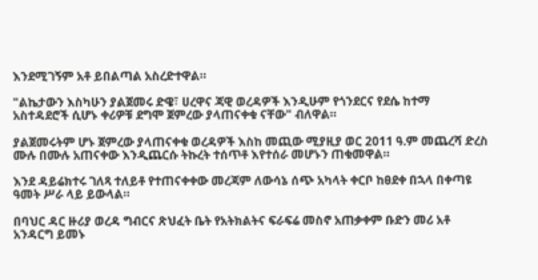እንደሚገኝም አቶ ይበልጣል አስረድተዋል።

"ልኬታውን እስካሁን ያልጀመሩ ድዌ፣ ሀረዋና ጃዊ ወረዳዎች እንዲሁም የጎንደርና የደሴ ከተማ አስተዳደሮች ሲሆኑ ቀሪዎቹ ደግሞ ጀምረው ያላጠናቀቁ ናቸው" ብለዋል።

ያልጀመሩትም ሆኑ ጀምረው ያላጠናቀቁ ወረዳዎች እስከ መጪው ሚያዚያ ወር 2011 ዓ.ም መጨረሻ ድረስ ሙሉ በሙሉ አጠናቀው እንዲጨርሱ ትኩረት ተሰጥቶ እየተሰራ መሆኑን ጠቁመዋል።

እንደ ዳይሬክተሩ ገለጻ ተለይቶ የተጠናቀቀው መረጃም ለውሳኔ ሰጭ አካላት ቀርቦ ከፀደቀ በኋላ በቀጣዩ ዓመት ሥራ ላይ ይውላል።

በባህር ዳር ዙሪያ ወረዳ ግብርና ጽህፈት ቤት የአትክልትና ፍራፍሬ መስኖ አጠቃቀም ቡድን መሪ አቶ አንዳርግ ይመኑ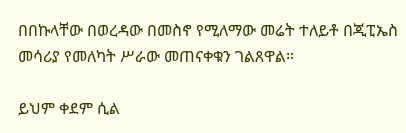በበኩላቸው በወረዳው በመስኖ የሚለማው መሬት ተለይቶ በጂፒኤስ መሳሪያ የመለካት ሥራው መጠናቀቁን ገልጸዋል።

ይህም ቀደም ሲል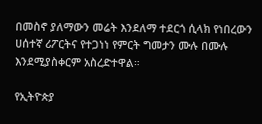በመስኖ ያለማውን መሬት እንደለማ ተደርጎ ሲላክ የነበረውን ሀሰተኛ ሪፖርትና የተጋነነ የምርት ግመታን ሙሉ በሙሉ እንደሚያስቀርም አስረድተዋል።

የኢትዮጵያ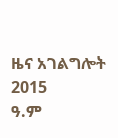ዜና አገልግሎት
2015
ዓ.ም